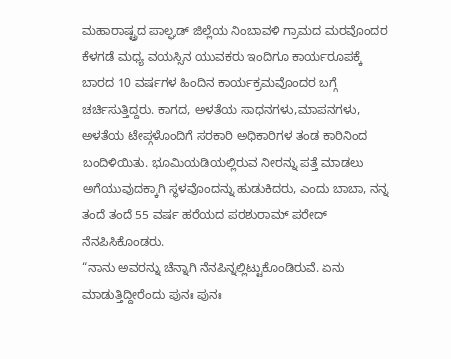ಮಹಾರಾಷ್ಟ್ರದ ಪಾಲ್ಘಡ್ ಜಿಲ್ಲೆಯ ನಿಂಬಾವಳಿ ಗ್ರಾಮದ ಮರವೊಂದರ ಕೆಳಗಡೆ ಮಧ್ಯ ವಯಸ್ಸಿನ ಯುವಕರು ಇಂದಿಗೂ ಕಾರ್ಯರೂಪಕ್ಕೆ ಬಾರದ 10 ವರ್ಷಗಳ ಹಿಂದಿನ ಕಾರ್ಯಕ್ರಮವೊಂದರ ಬಗ್ಗೆ ಚರ್ಚಿಸುತ್ತಿದ್ದರು. ಕಾಗದ, ಅಳತೆಯ ಸಾಧನಗಳು,ಮಾಪನಗಳು, ಅಳತೆಯ ಟೇಪ್ಗಳೊಂದಿಗೆ ಸರಕಾರಿ ಅಧಿಕಾರಿಗಳ ತಂಡ ಕಾರಿನಿಂದ ಬಂದಿಳಿಯಿತು. ಭೂಮಿಯಡಿಯಲ್ಲಿರುವ ನೀರನ್ನು ಪತ್ತೆ ಮಾಡಲು ಅಗೆಯುವುದಕ್ಕಾಗಿ ಸ್ಥಳವೊಂದನ್ನು ಹುಡುಕಿದರು, ಎಂದು ಬಾಬಾ, ನನ್ನ ತಂದೆ ತಂದೆ 55 ವರ್ಷ ಹರೆಯದ ಪರಶುರಾಮ್ ಪರೇದ್ ನೆನಪಿಸಿಕೊಂಡರು.
“ನಾನು ಅವರನ್ನು ಚೆನ್ನಾಗಿ ನೆನಪಿನ್ನಲ್ಲಿಟ್ಟುಕೊಂಡಿರುವೆ. ಏನು ಮಾಡುತ್ತಿದ್ದೀರೆಂದು ಪುನಃ ಪುನಃ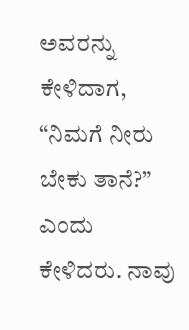ಅವರನ್ನು ಕೇಳಿದಾಗ, “ನಿಮಗೆ ನೀರು ಬೇಕು ತಾನೆ?” ಎಂದು ಕೇಳಿದರು. ನಾವು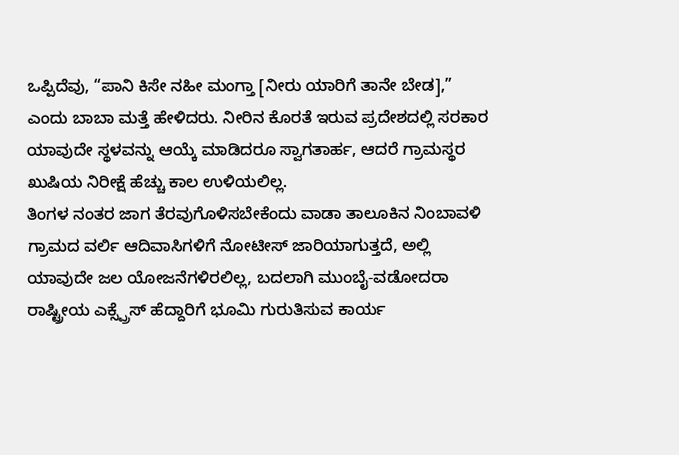ಒಪ್ಪಿದೆವು, “ಪಾನಿ ಕಿಸೇ ನಹೀ ಮಂಗ್ತಾ [ನೀರು ಯಾರಿಗೆ ತಾನೇ ಬೇಡ],” ಎಂದು ಬಾಬಾ ಮತ್ತೆ ಹೇಳಿದರು. ನೀರಿನ ಕೊರತೆ ಇರುವ ಪ್ರದೇಶದಲ್ಲಿ ಸರಕಾರ ಯಾವುದೇ ಸ್ಥಳವನ್ನು ಆಯ್ಕೆ ಮಾಡಿದರೂ ಸ್ವಾಗತಾರ್ಹ, ಆದರೆ ಗ್ರಾಮಸ್ಥರ ಖುಷಿಯ ನಿರೀಕ್ಷೆ ಹೆಚ್ಚು ಕಾಲ ಉಳಿಯಲಿಲ್ಲ.
ತಿಂಗಳ ನಂತರ ಜಾಗ ತೆರವುಗೊಳಿಸಬೇಕೆಂದು ವಾಡಾ ತಾಲೂಕಿನ ನಿಂಬಾವಳಿ ಗ್ರಾಮದ ವರ್ಲಿ ಆದಿವಾಸಿಗಳಿಗೆ ನೋಟೀಸ್ ಜಾರಿಯಾಗುತ್ತದೆ, ಅಲ್ಲಿ ಯಾವುದೇ ಜಲ ಯೋಜನೆಗಳಿರಲಿಲ್ಲ, ಬದಲಾಗಿ ಮುಂಬೈ-ವಡೋದರಾ ರಾಷ್ಟ್ರೀಯ ಎಕ್ಸ್ಪ್ರೆಸ್ ಹೆದ್ದಾರಿಗೆ ಭೂಮಿ ಗುರುತಿಸುವ ಕಾರ್ಯ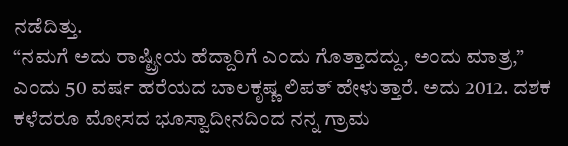ನಡೆದಿತ್ತು.
“ನಮಗೆ ಅದು ರಾಷ್ಟ್ರೀಯ ಹೆದ್ದಾರಿಗೆ ಎಂದು ಗೊತ್ತಾದದ್ದು, ಅಂದು ಮಾತ್ರ,” ಎಂದು 50 ವರ್ಷ ಹರೆಯದ ಬಾಲಕೃಷ್ಣ ಲಿಪತ್ ಹೇಳುತ್ತಾರೆ. ಅದು 2012. ದಶಕ ಕಳೆದರೂ ಮೋಸದ ಭೂಸ್ವಾದೀನದಿಂದ ನನ್ನ ಗ್ರಾಮ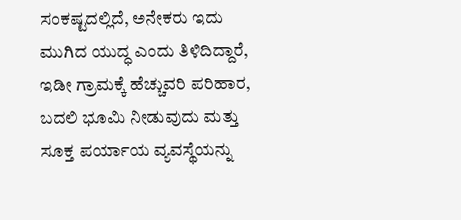ಸಂಕಷ್ಟದಲ್ಲಿದೆ, ಅನೇಕರು ಇದು ಮುಗಿದ ಯುದ್ಧ ಎಂದು ತಿಳಿದಿದ್ದಾರೆ, ಇಡೀ ಗ್ರಾಮಕ್ಕೆ ಹೆಚ್ಚುವರಿ ಪರಿಹಾರ, ಬದಲಿ ಭೂಮಿ ನೀಡುವುದು ಮತ್ತು ಸೂಕ್ತ ಪರ್ಯಾಯ ವ್ಯವಸ್ಥೆಯನ್ನು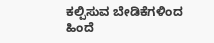ಕಲ್ಪಿಸುವ ಬೇಡಿಕೆಗಳಿಂದ ಹಿಂದೆ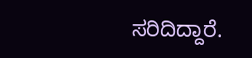ಸರಿದಿದ್ದಾರೆ.